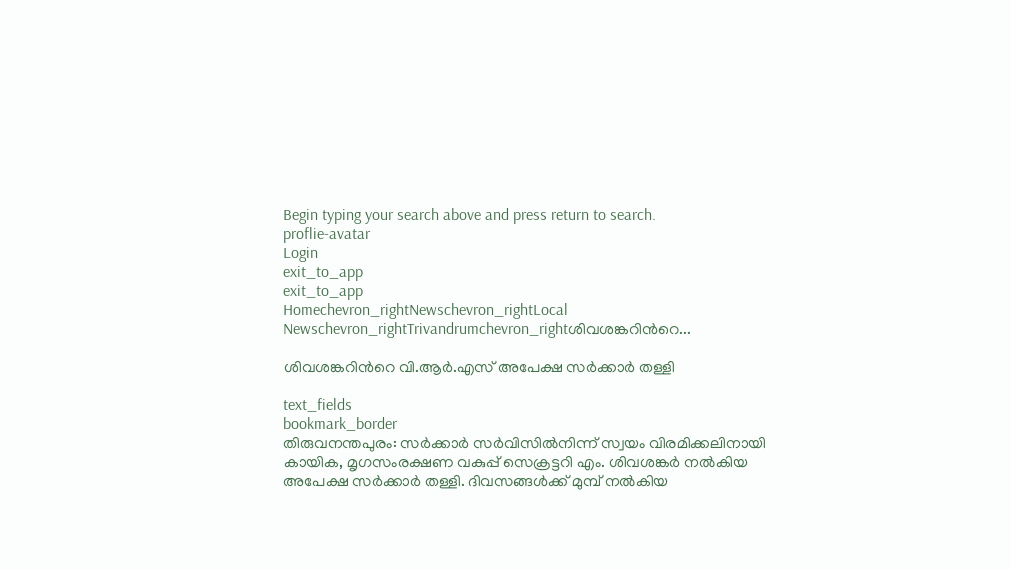Begin typing your search above and press return to search.
proflie-avatar
Login
exit_to_app
exit_to_app
Homechevron_rightNewschevron_rightLocal Newschevron_rightTrivandrumchevron_rightശിവശങ്കറിന്‍റെ...

ശിവശങ്കറിന്‍റെ വി.ആർ.എസ് അപേക്ഷ സർക്കാർ തള്ളി

text_fields
bookmark_border
തിരുവനന്തപുരം: സർക്കാർ സർവിസിൽനിന്ന് സ്വയം വിരമിക്കലിനായി കായിക, മൃഗസംരക്ഷണ വകുപ്പ് സെക്രട്ടറി എം. ശിവശങ്കര്‍ നല്‍കിയ അപേക്ഷ സർക്കാർ തള്ളി. ദിവസങ്ങൾക്ക് മുമ്പ് നൽകിയ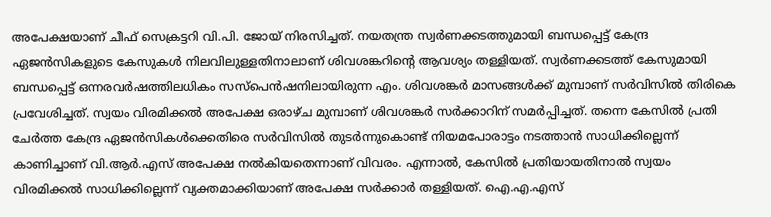അപേക്ഷയാണ് ചീഫ് സെക്രട്ടറി വി.പി. ജോയ് നിരസിച്ചത്. നയതന്ത്ര സ്വർണക്കടത്തുമായി ബന്ധപ്പെട്ട് കേന്ദ്ര ഏജന്‍സികളുടെ കേസുകള്‍ നിലവിലുള്ളതിനാലാണ് ശിവശങ്കറിന്‍റെ ആവശ്യം തള്ളിയത്. സ്വർണക്കടത്ത് കേസുമായി ബന്ധപ്പെട്ട് ഒന്നരവർഷത്തിലധികം സസ്പെൻഷനിലായിരുന്ന എം. ശിവശങ്കര്‍ മാസങ്ങൾക്ക് മുമ്പാണ് സർവിസിൽ തിരികെ പ്രവേശിച്ചത്. സ്വയം വിരമിക്കൽ അപേക്ഷ ഒരാഴ്ച മുമ്പാണ് ശിവശങ്കർ സർക്കാറിന് സമർപ്പിച്ചത്. തന്നെ കേസിൽ പ്രതി ചേർത്ത കേന്ദ്ര ഏജൻസികൾക്കെതിരെ സർവിസിൽ തുടർന്നുകൊണ്ട് നിയമപോരാട്ടം നടത്താൻ സാധിക്കില്ലെന്ന് കാണിച്ചാണ് വി.ആർ.എസ് അപേക്ഷ നൽകിയതെന്നാണ് വിവരം. എന്നാൽ, കേസിൽ പ്രതിയായതിനാൽ സ്വയം വിരമിക്കൽ സാധിക്കില്ലെന്ന് വ്യക്തമാക്കിയാണ് അപേക്ഷ സർക്കാർ തള്ളിയത്. ഐ.എ.എസ്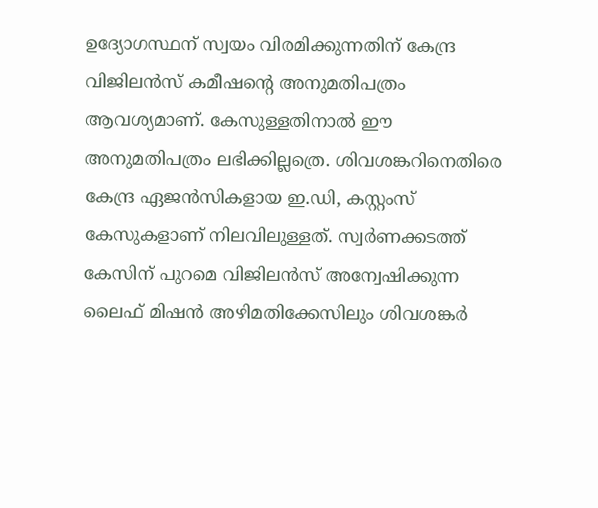ഉദ്യോഗസ്ഥന് സ്വയം വിരമിക്കുന്നതിന് കേന്ദ്ര വിജിലൻസ് കമീഷന്‍റെ അനുമതിപത്രം ആവശ്യമാണ്. കേസുള്ളതിനാൽ ഈ അനുമതിപത്രം ലഭിക്കില്ലത്രെ. ശിവശങ്കറിനെതിരെ കേന്ദ്ര ഏജൻസികളായ ഇ.ഡി, കസ്റ്റംസ് കേസുകളാണ് നിലവിലുള്ളത്. സ്വ‍‍ര്‍ണക്കടത്ത് കേസിന് പുറമെ വിജിലൻസ് അന്വേഷിക്കുന്ന ലൈഫ് മിഷൻ അഴിമതിക്കേസിലും ശിവശങ്കർ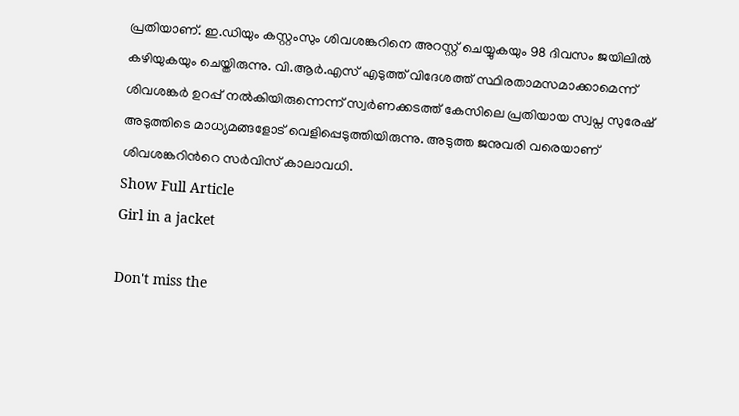പ്രതിയാണ്. ഇ.ഡിയും കസ്റ്റംസും ശിവശങ്കറിനെ അറസ്റ്റ് ചെയ്യുകയും 98 ദിവസം ജയിലിൽ കഴിയുകയും ചെയ്തിരുന്നു. വി.ആർ.എസ് എടുത്ത് വിദേശത്ത് സ്ഥിരതാമസമാക്കാമെന്ന് ശിവശങ്കർ ഉറപ്പ് നൽകിയിരുന്നെന്ന് സ്വർണക്കടത്ത് കേസിലെ പ്രതിയായ സ്വപ്ന സുരേഷ് അടുത്തിടെ മാധ്യമങ്ങളോട് വെളിപ്പെടുത്തിയിരുന്നു. അടുത്ത ജനുവരി വരെയാണ് ശിവശങ്കറിന്‍റെ സർവിസ് കാലാവധി.
Show Full Article
Girl in a jacket

Don't miss the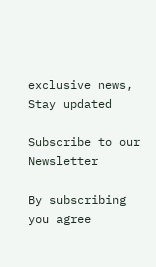exclusive news, Stay updated

Subscribe to our Newsletter

By subscribing you agree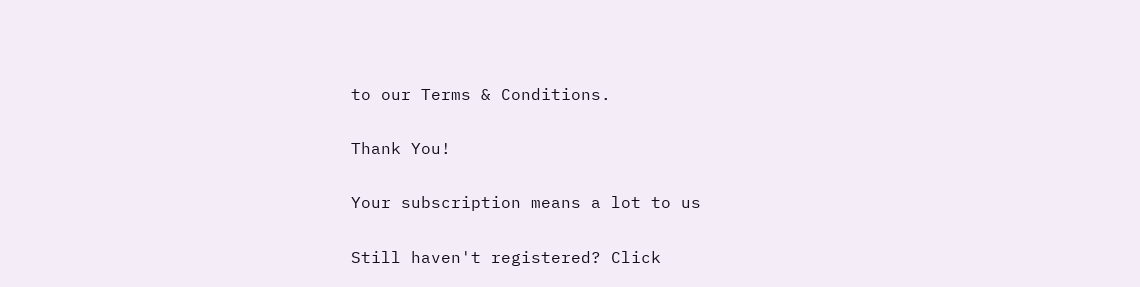to our Terms & Conditions.

Thank You!

Your subscription means a lot to us

Still haven't registered? Click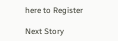here to Register

Next Story